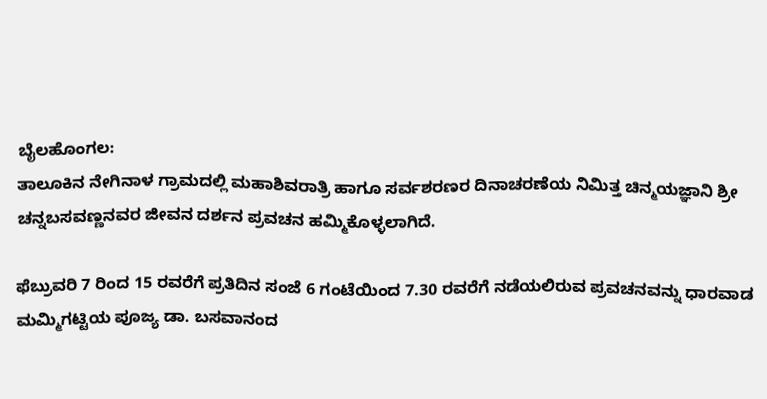ಬೈಲಹೊಂಗಲ:
ತಾಲೂಕಿನ ನೇಗಿನಾಳ ಗ್ರಾಮದಲ್ಲಿ ಮಹಾಶಿವರಾತ್ರಿ ಹಾಗೂ ಸರ್ವಶರಣರ ದಿನಾಚರಣೆಯ ನಿಮಿತ್ತ ಚಿನ್ಮಯಜ್ಞಾನಿ ಶ್ರೀ ಚನ್ನಬಸವಣ್ಣನವರ ಜೀವನ ದರ್ಶನ ಪ್ರವಚನ ಹಮ್ಮಿಕೊಳ್ಳಲಾಗಿದೆ.

ಫೆಬ್ರುವರಿ 7 ರಿಂದ 15 ರವರೆಗೆ ಪ್ರತಿದಿನ ಸಂಜೆ 6 ಗಂಟೆಯಿಂದ 7.30 ರವರೆಗೆ ನಡೆಯಲಿರುವ ಪ್ರವಚನವನ್ನು ಧಾರವಾಡ ಮಮ್ಮಿಗಟ್ಟಿಯ ಪೂಜ್ಯ ಡಾ. ಬಸವಾನಂದ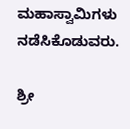ಮಹಾಸ್ವಾಮಿಗಳು ನಡೆಸಿಕೊಡುವರು.

ಶ್ರೀ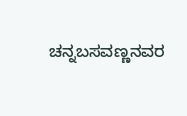ಚನ್ನಬಸವಣ್ಣನವರ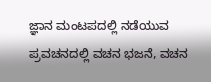ಜ್ಞಾನ ಮಂಟಪದಲ್ಲಿ ನಡೆಯುವ ಪ್ರವಚನದಲ್ಲಿ ವಚನ ಭಜನೆ, ವಚನ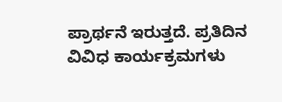ಪ್ರಾರ್ಥನೆ ಇರುತ್ತದೆ. ಪ್ರತಿದಿನ ವಿವಿಧ ಕಾರ್ಯಕ್ರಮಗಳು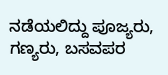ನಡೆಯಲಿದ್ದು ಪೂಜ್ಯರು, ಗಣ್ಯರು, ಬಸವಪರ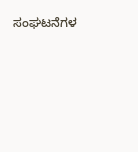ಸಂಘಟನೆಗಳ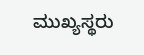ಮುಖ್ಯಸ್ಥರು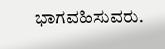ಭಾಗವಹಿಸುವರು.